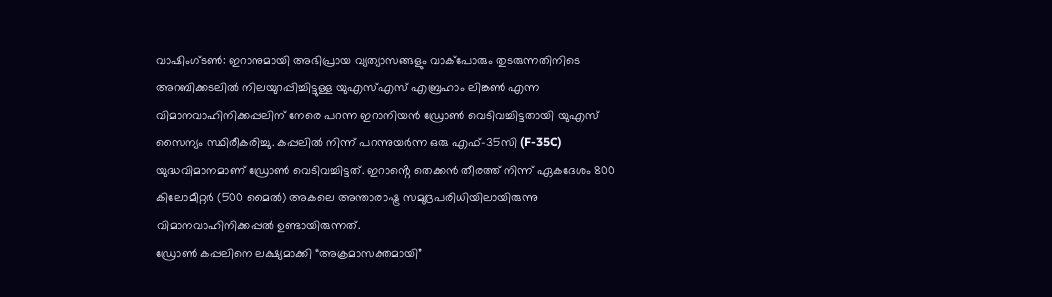വാഷിംഗ്ടൺ: ഇറാനുമായി അഭിപ്രായ വ്യത്യാസങ്ങളും വാക്പോരും തുടരുന്നതിനിടെ അറബിക്കടലിൽ നിലയുറപ്പിച്ചിട്ടുള്ള യുഎസ്എസ് എബ്രഹാം ലിങ്കൺ എന്ന വിമാനവാഹിനിക്കപ്പലിന് നേരെ പറന്ന ഇറാനിയൻ ഡ്രോൺ വെടിവച്ചിട്ടതായി യുഎസ് സൈന്യം സ്ഥിരീകരിച്ചു. കപ്പലിൽ നിന്ന് പറന്നുയർന്ന ഒരു എഫ്-35സി (F-35C) യുദ്ധവിമാനമാണ് ഡ്രോൺ വെടിവച്ചിട്ടത്. ഇറാൻ്റെ തെക്കൻ തീരത്ത് നിന്ന് ഏകദേശം 800 കിലോമീറ്റർ (500 മൈൽ) അകലെ അന്താരാഷ്ട്ര സമുദ്രപരിധിയിലായിരുന്നു വിമാനവാഹിനിക്കപ്പൽ ഉണ്ടായിരുന്നത്.
ഡ്രോൺ കപ്പലിനെ ലക്ഷ്യമാക്കി “അക്രമാസക്തമായി”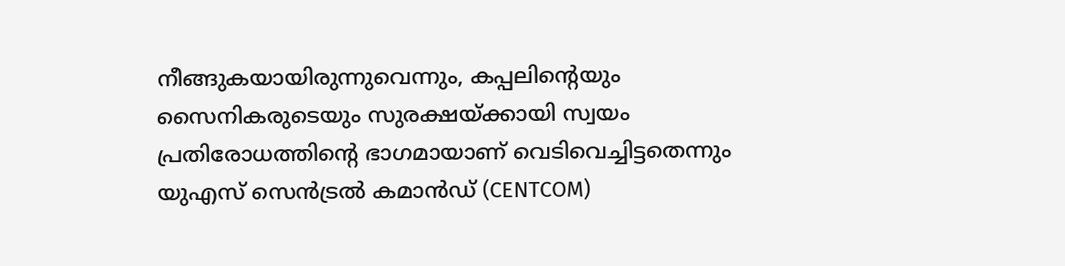നീങ്ങുകയായിരുന്നുവെന്നും, കപ്പലിന്റെയും സൈനികരുടെയും സുരക്ഷയ്ക്കായി സ്വയം പ്രതിരോധത്തിന്റെ ഭാഗമായാണ് വെടിവെച്ചിട്ടതെന്നും യുഎസ് സെൻട്രൽ കമാൻഡ് (CENTCOM)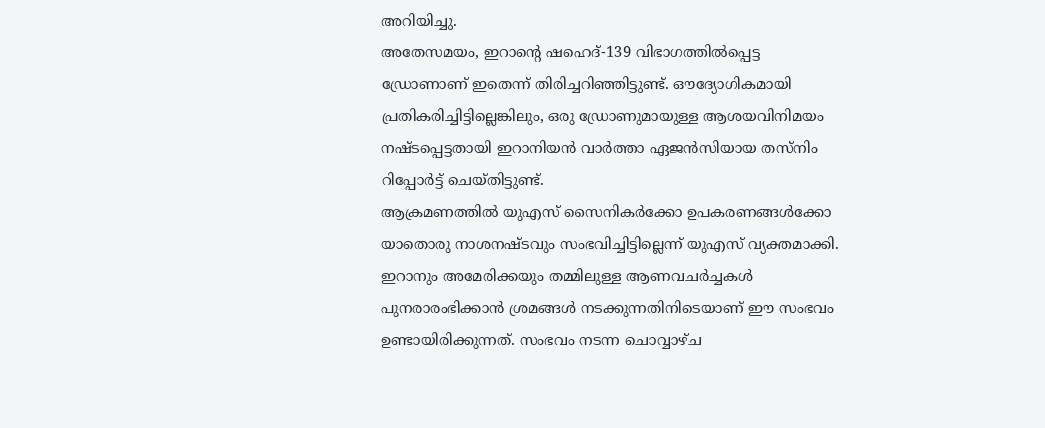അറിയിച്ചു.
അതേസമയം, ഇറാൻ്റെ ഷഹെദ്-139 വിഭാഗത്തിൽപ്പെട്ട ഡ്രോണാണ് ഇതെന്ന് തിരിച്ചറിഞ്ഞിട്ടുണ്ട്. ഔദ്യോഗികമായി പ്രതികരിച്ചിട്ടില്ലെങ്കിലും, ഒരു ഡ്രോണുമായുള്ള ആശയവിനിമയം നഷ്ടപ്പെട്ടതായി ഇറാനിയൻ വാർത്താ ഏജൻസിയായ തസ്നിം റിപ്പോർട്ട് ചെയ്തിട്ടുണ്ട്.
ആക്രമണത്തിൽ യുഎസ് സൈനികർക്കോ ഉപകരണങ്ങൾക്കോ യാതൊരു നാശനഷ്ടവും സംഭവിച്ചിട്ടില്ലെന്ന് യുഎസ് വ്യക്തമാക്കി. ഇറാനും അമേരിക്കയും തമ്മിലുള്ള ആണവചർച്ചകൾ പുനരാരംഭിക്കാൻ ശ്രമങ്ങൾ നടക്കുന്നതിനിടെയാണ് ഈ സംഭവം ഉണ്ടായിരിക്കുന്നത്. സംഭവം നടന്ന ചൊവ്വാഴ്ച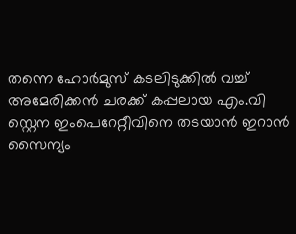തന്നെ ഹോർമുസ് കടലിടുക്കിൽ വച്ച് അമേരിക്കൻ ചരക്ക് കപ്പലായ എം.വി സ്റ്റെന ഇംപെറേറ്റീവിനെ തടയാൻ ഇറാൻ സൈന്യം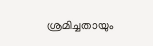ശ്രമിച്ചതായും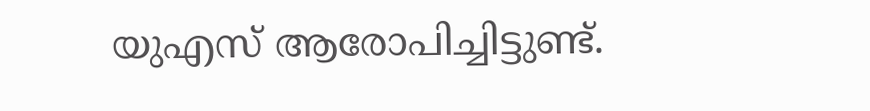യുഎസ് ആരോപിച്ചിട്ടുണ്ട്.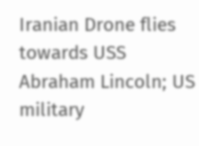Iranian Drone flies towards USS Abraham Lincoln; US military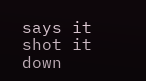says it shot it down